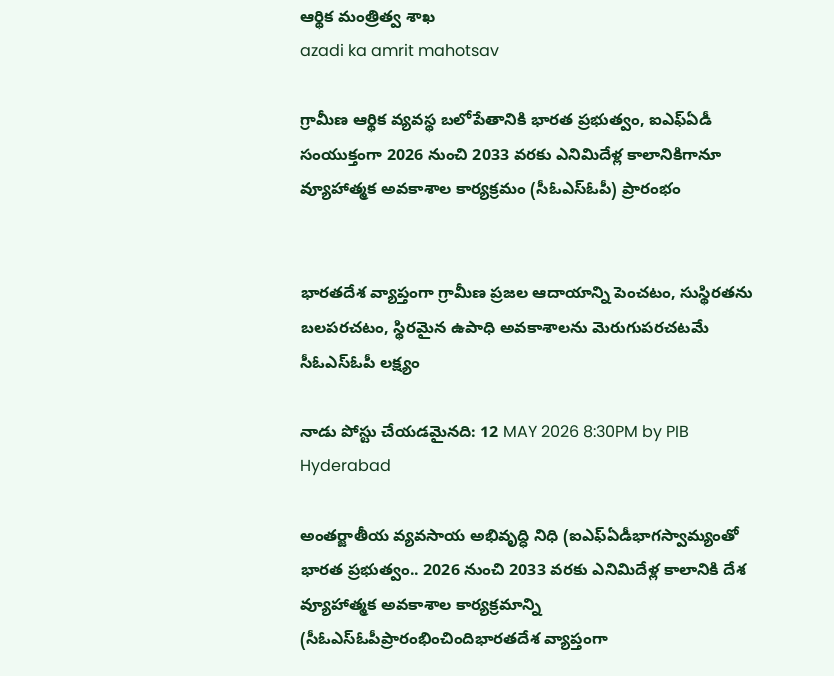ఆర్థిక మంత్రిత్వ శాఖ
azadi ka amrit mahotsav

గ్రామీణ ఆర్థిక వ్యవస్థ బలోపేతానికి భారత ప్రభుత్వం, ఐఎఫ్‌ఏడీ సంయుక్తంగా 2026 నుంచి 2033 వరకు ఎనిమిదేళ్ల కాలానికిగానూ వ్యూహాత్మక అవకాశాల కార్యక్రమం (సీఓఎస్‌ఓపీ) ప్రారంభం


భారతదేశ వ్యాప్తంగా గ్రామీణ ప్రజల ఆదాయాన్ని పెంచటం, సుస్థిరతను బలపరచటం, స్థిరమైన ఉపాధి అవకాశాలను మెరుగుపరచటమే సీఓఎస్‌ఓపీ లక్ష్యం

నాడు పోస్టు చేయడమైనది: 12 MAY 2026 8:30PM by PIB Hyderabad

అంతర్జాతీయ వ్యవసాయ అభివృద్ధి నిధి (ఐఎఫ్‌ఏడీభాగస్వామ్యంతో భారత ప్రభుత్వం.. 2026 నుంచి 2033 వరకు ఎనిమిదేళ్ల కాలానికి దేశ వ్యూహాత్మక అవకాశాల కార్యక్రమాన్ని (సీఓఎస్‌ఓపీప్రారంభించిందిభారతదేశ వ్యాప్తంగా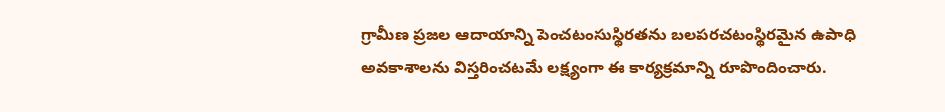గ్రామీణ ప్రజల ఆదాయాన్ని పెంచటంసుస్థిరతను బలపరచటంస్థిరమైన ఉపాధి అవకాశాలను విస్తరించటమే లక్ష్యంగా ఈ కార్యక్రమాన్ని రూపొందించారు.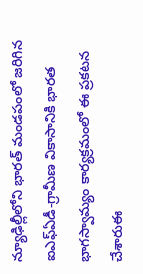న్యూఢిల్లీలోని భారత్ మండపంలో జరిగిన ఐఎఫ్‌ఏడీ-గ్రామీణ వికాసానికి భారత భాగస్వామ్యం కార్యక్రమంలో ఈ ప్రకటన చేశారుఈ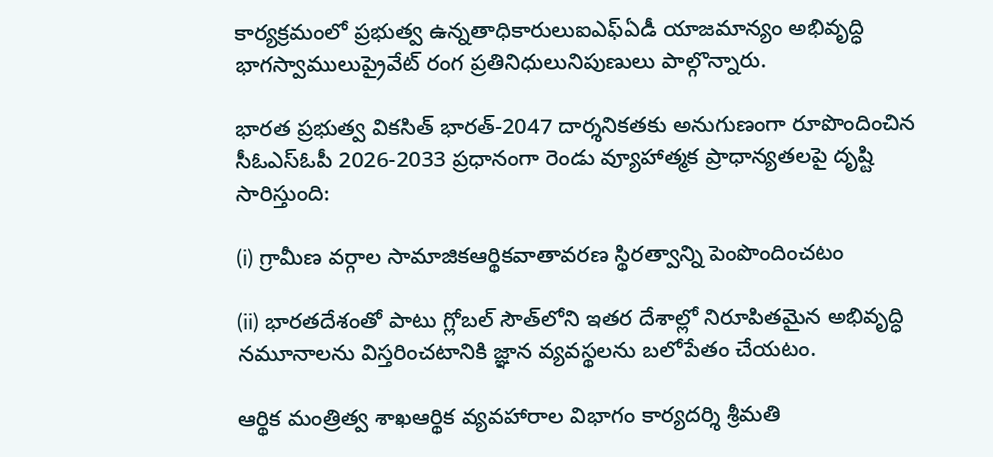కార్యక్రమంలో ప్రభుత్వ ఉన్నతాధికారులుఐఎఫ్‌ఏడీ యాజమాన్యం అభివృద్ధి భాగస్వాములుప్రైవేట్ రంగ ప్రతినిధులునిపుణులు పాల్గొన్నారు.

భారత ప్రభుత్వ వికసిత్ భారత్-2047 దార్శనికతకు అనుగుణంగా రూపొందించిన సీఓఎస్‌ఓపీ 2026-2033 ప్రధానంగా రెండు వ్యూహాత్మక ప్రాధాన్యతలపై దృష్టి సారిస్తుంది:

(i) గ్రామీణ వర్గాల సామాజికఆర్థికవాతావరణ స్థిరత్వాన్ని పెంపొందించటం

(ii) భారతదేశంతో పాటు గ్లోబల్ సౌత్‌లోని ఇతర దేశాల్లో నిరూపితమైన అభివృద్ధి నమూనాలను విస్తరించటానికి జ్ఞాన వ్యవస్థలను బలోపేతం చేయటం.

ఆర్థిక మంత్రిత్వ శాఖఆర్థిక వ్యవహారాల విభాగం కార్యదర్శి శ్రీమతి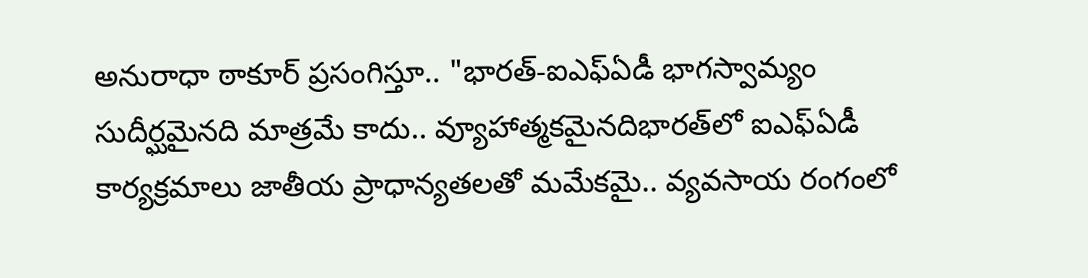అనురాధా ఠాకూర్ ప్రసంగిస్తూ.. "భారత్-ఐఎఫ్‌ఏడీ భాగస్వామ్యం సుదీర్ఘమైనది మాత్రమే కాదు.. వ్యూహాత్మకమైనదిభారత్‌లో ఐఎఫ్‌ఏడీ కార్యక్రమాలు జాతీయ ప్రాధాన్యతలతో మమేకమై.. వ్యవసాయ రంగంలో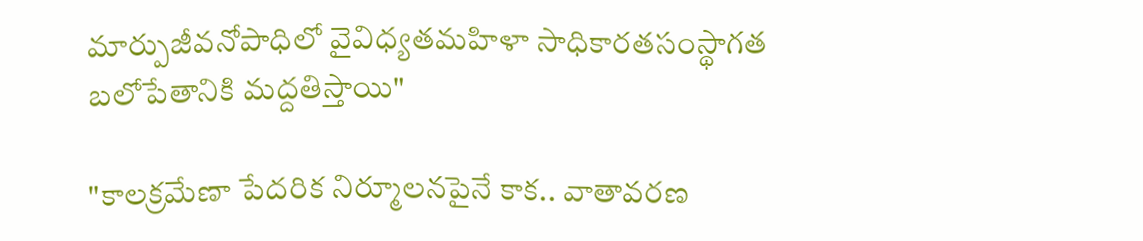మార్పుజీవనోపాధిలో వైవిధ్యతమహిళా సాధికారతసంస్థాగత బలోపేతానికి మద్దతిస్తాయి"

"కాలక్రమేణా పేదరిక నిర్మూలనపైనే కాక.. వాతావరణ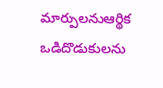మార్పులనుఆర్థిక ఒడిదొడుకులను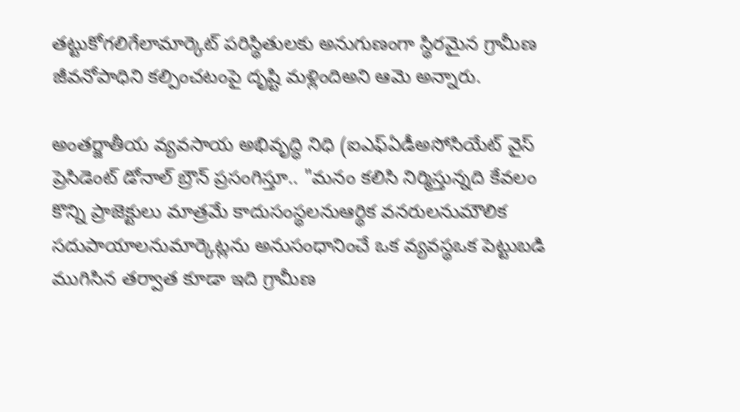తట్టుకోగలిగేలామార్కెట్ పరిస్థితులకు అనుగుణంగా స్థిరమైన గ్రామీణ జీవనోపాధిని కల్పించటంపై దృష్టి మళ్లిందిఅని ఆమె అన్నారు.

అంతర్జాతీయ వ్యవసాయ అభివృద్ధి నిధి (ఐఎఫ్ఏడీఅసోసియేట్ వైస్ ప్రెసిడెంట్ డోనాల్ బ్రౌన్ ప్రసంగిస్తూ.. "మనం కలిసి నిర్మిస్తున్నది కేవలం కొన్ని ప్రాజెక్టులు మాత్రమే కాదుసంస్థలనుఆర్థిక వనరులనుమౌలిక సదుపాయాలనుమార్కెట్లను అనుసంధానించే ఒక వ్యవస్థఒక పెట్టుబడి ముగిసిన తర్వాత కూడా ఇది గ్రామీణ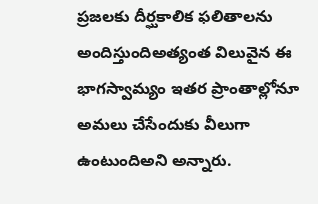ప్రజలకు దీర్ఘకాలిక ఫలితాలను అందిస్తుందిఅత్యంత విలువైన ఈ భాగస్వామ్యం ఇతర ప్రాంతాల్లోనూ అమలు చేసేందుకు వీలుగా ఉంటుందిఅని అన్నారు.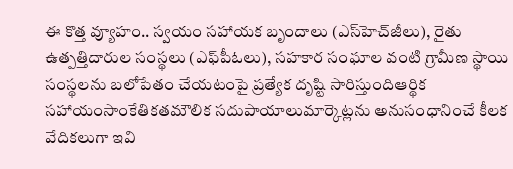ఈ కొత్త వ్యూహం.. స్వయం సహాయక బృందాలు (ఎస్‌హెచ్‌జీలు), రైతు ఉత్పత్తిదారుల సంస్థలు (ఎఫ్‌పీఓలు), సహకార సంఘాల వంటి గ్రామీణ స్థాయి సంస్థలను బలోపేతం చేయటంపై ప్రత్యేక దృష్టి సారిస్తుందిఆర్థిక సహాయంసాంకేతికతమౌలిక సదుపాయాలుమార్కెట్లను అనుసంధానించే కీలక వేదికలుగా ఇవి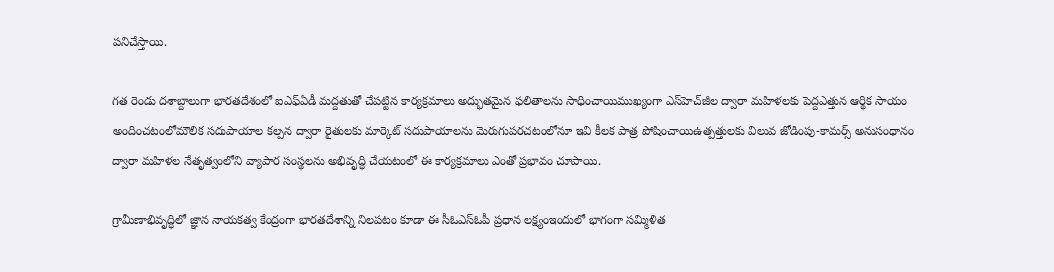పనిచేస్తాయి.

గత రెండు దశాబ్దాలుగా భారతదేశంలో ఐఎఫ్‌ఏడీ మద్దతుతో చేపట్టిన కార్యక్రమాలు అద్భుతమైన ఫలితాలను సాధించాయిముఖ్యంగా ఎస్‌హెచ్‌జీల ద్వారా మహిళలకు పెద్దఎత్తున ఆర్థిక సాయం అందించటంలోమౌలిక సదుపాయాల కల్పన ద్వారా రైతులకు మార్కెట్ సదుపాయాలను మెరుగుపరచటంలోనూ ఇవి కీలక పాత్ర పోషించాయిఉత్పత్తులకు విలువ జోడింపు-కామర్స్ అనుసంధానం ద్వారా మహిళల నేతృత్వంలోని వ్యాపార సంస్థలను అభివృద్ధి చేయటంలో ఈ కార్యక్రమాలు ఎంతో ప్రభావం చూపాయి.

గ్రామీణాభివృద్ధిలో జ్ఞాన నాయకత్వ కేంద్రంగా భారతదేశాన్ని నిలపటం కూడా ఈ సీఓఎస్‌ఓపీ ప్రధాన లక్ష్యంఇందులో భాగంగా సమ్మిళిత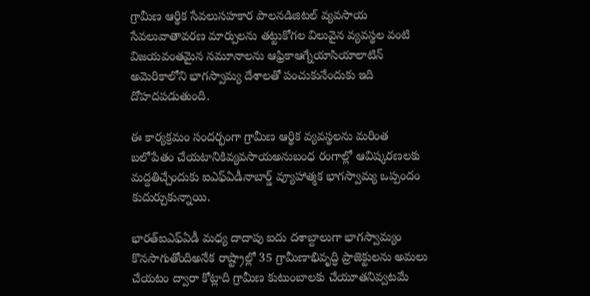గ్రామీణ ఆర్థిక సేవలుసహకార పాలనడిజిటల్ వ్యవసాయ సేవలువాతావరణ మార్పులను తట్టుకోగల విలువైన వ్యవస్థల వంటి విజయవంతమైన నమూనాలను ఆఫ్రికాఆగ్నేయాసియాలాటిన్ అమెరికాలోని భాగస్వామ్య దేశాలతో పంచుకునేందుకు ఇది దోహదపడుతుంది.

ఈ కార్యక్రమం సందర్భంగా గ్రామీణ ఆర్థిక వ్యవస్థలను మరింత బలోపేతం చేయటానికివ్యవసాయఅనుబంధ రంగాల్లో ఆవిష్కరణలకు మద్దతిచ్చేందుకు ఐఎఫ్‌ఏడీనాబార్డ్‌ వ్యూహాత్మక భాగస్వామ్య ఒప్పందం కుదుర్చుకున్నాయి.

భారత్ఐఎఫ్‌ఏడీ మధ్య దాదాపు ఐదు దశాబ్దాలుగా భాగస్వామ్యం కొనసాగుతోందిఅనేక రాష్ట్రాల్లో 35 గ్రామీణాభివృద్ధి ప్రాజెక్టులను అమలు చేయటం ద్వారా కోట్లాది గ్రామీణ కుటుంబాలకు చేయూతనివ్వటమే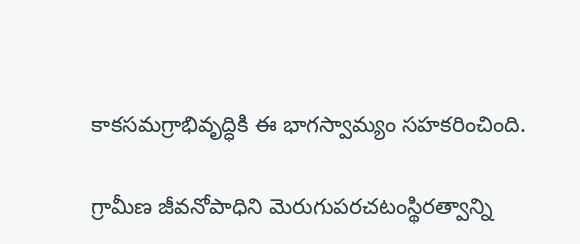కాకసమగ్రాభివృద్ధికి ఈ భాగస్వామ్యం సహకరించింది.

గ్రామీణ జీవనోపాధిని మెరుగుపరచటంస్థిరత్వాన్ని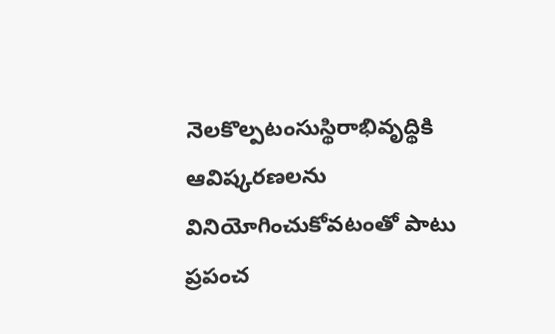నెలకొల్పటంసుస్థిరాభివృద్థికి ఆవిష్కరణలను వినియోగించుకోవటంతో పాటు ప్రపంచ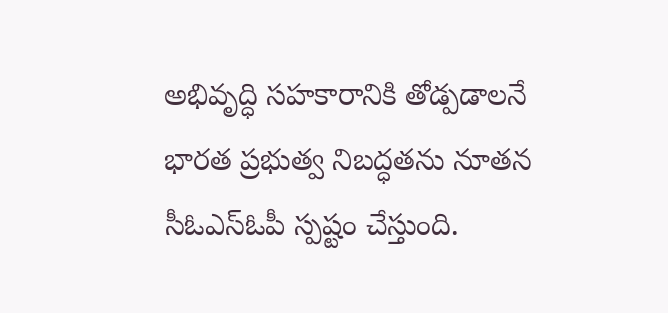అభివృద్ధి సహకారానికి తోడ్పడాలనే భారత ప్రభుత్వ నిబద్ధతను నూతన సీఓఎస్‌ఓపీ స్పష్టం చేస్తుంది.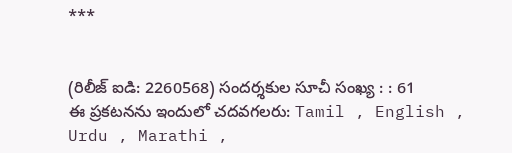***


(రిలీజ్ ఐడి: 2260568) సందర్శకుల సూచీ సంఖ్య : : 61
ఈ ప్రకటనను ఇందులో చదవగలరు: Tamil , English , Urdu , Marathi ,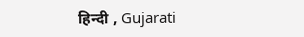हिन्दी , Gujarati